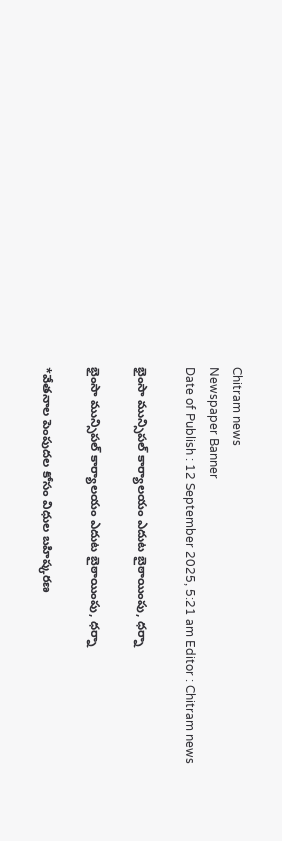Chitram news
Newspaper Banner
Date of Publish : 12 September 2025, 5:21 am Editor : Chitram news

భైంసా మున్సిపల్ కార్యాలయం ఎదుట బైఠాయింపు, ధర్నా

భైంసా మున్సిపల్ కార్యాలయం ఎదుట బైఠాయింపు, ధర్నా

*వేతనాల పెంపుదల కోసం విధుల బహిష్కరణ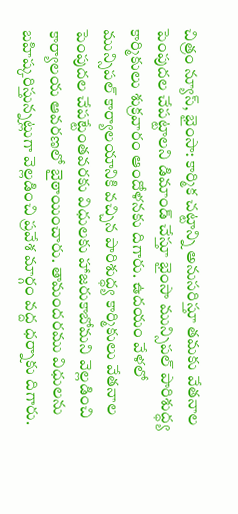చిత్రం న్యూస్, భైంసా: కార్మిక చట్టాన్ని అనుసరిస్తూ తమకు వేతనాల పెంపుదల చేపట్టాలని డిమాండ్ చేస్తూ భైంసా మున్సిపల్ పారిశుద్ధ్య కార్మికులు శుక్రవారం ఆందోళనకు దిగారు. ఉదయం వేళలో మున్సిపల్ కార్యాలయానికి వచ్చిన పారిశుద్ధ్య కార్మికులు వేతనాల పెంపుదల చేపట్టేంతవరకు విధులకు హాజరుకాబోమని వెల్లడించి కార్యాలయ ఆవరణలో బైఠాయించారు. తామందరము విధులను బహిష్కరిస్తున్నట్లుగా వెల్లడించి ప్రవేశ మార్గం వద్ద ధర్నాకు దిగారు.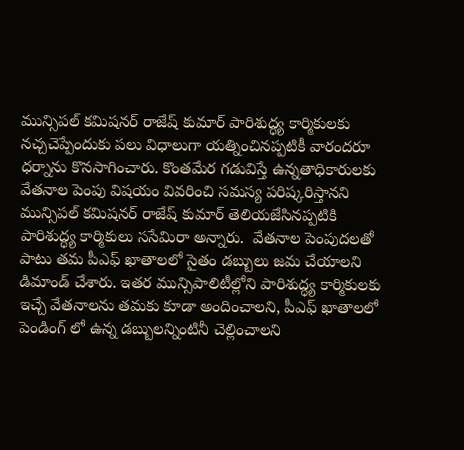మున్సిపల్ కమిషనర్ రాజేష్ కుమార్ పారిశుద్ధ్య కార్మికులకు నచ్చచెప్పేందుకు పలు విధాలుగా యత్నించినప్పటికీ వారందరూ  ధర్నాను కొనసాగించారు. కొంతమేర గడువిస్తే ఉన్నతాధికారులకు వేతనాల పెంపు విషయం వివరించి సమస్య పరిష్కరిస్తానని మున్సిపల్ కమిషనర్ రాజేష్ కుమార్ తెలియజేసినప్పటికి పారిశుద్ధ్య కార్మికులు ససేమిరా అన్నారు.  వేతనాల పెంపుదలతో పాటు తమ పీఎఫ్ ఖాతాలలో సైతం డబ్బులు జమ చేయాలని డిమాండ్ చేశారు. ఇతర మున్సిపాలిటీల్లోని పారిశుద్ధ్య కార్మికులకు ఇచ్చే వేతనాలను తమకు కూడా అందించాలని, పీఎఫ్ ఖాతాలలో పెండింగ్ లో ఉన్న డబ్బులన్నింటినీ చెల్లించాలని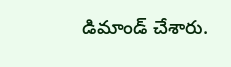డిమాండ్ చేశారు.